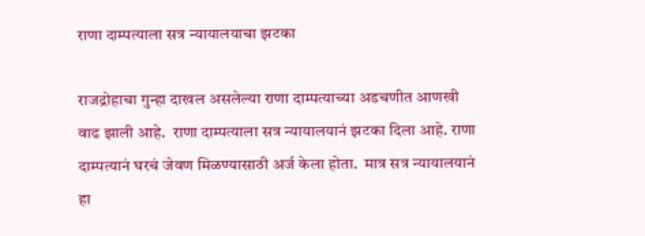राणा दाम्पत्याला सत्र न्यायालयाचा झटका

राजद्रोहाचा गुन्हा दाखल असलेल्या राणा दाम्पत्याच्या अडचणीत आणखी वाढ झाली आहे.  राणा दाम्पत्याला सत्र न्यायालयानं झटका दिला आहे. राणा दाम्पत्यानं घरचं जेवण मिळण्यासाठी अर्ज केला होता.  मात्र सत्र न्यायालयानं हा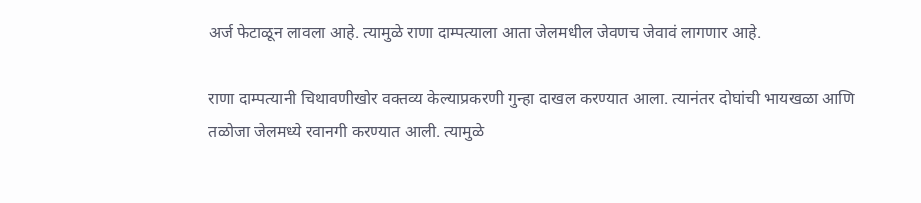अर्ज फेटाळून लावला आहे. त्यामुळे राणा दाम्पत्याला आता जेलमधील जेवणच जेवावं लागणार आहे.

राणा दाम्पत्यानी चिथावणीखोर वक्तव्य केल्याप्रकरणी गुन्हा दाखल करण्यात आला. त्यानंतर दोघांची भायखळा आणि तळोजा जेलमध्ये रवानगी करण्यात आली. त्यामुळे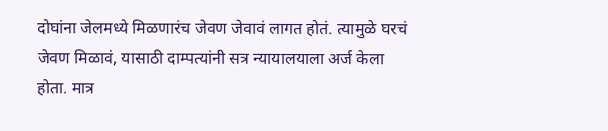दोघांना जेलमध्ये मिळणारंच जेवण जेवावं लागत होतं. त्यामुळे घरचं जेवण मिळावं, यासाठी दाम्पत्यांनी सत्र न्यायालयाला अर्ज केला होता. मात्र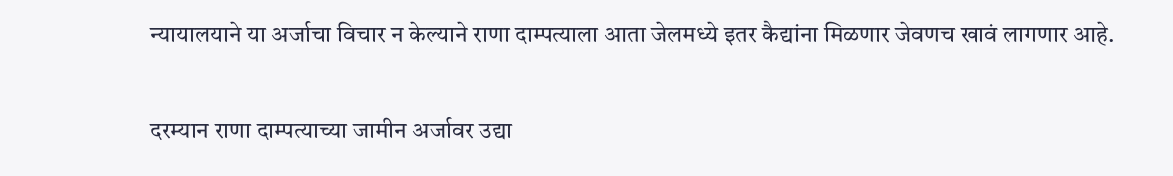न्यायालयाने या अर्जाचा विचार न केल्याने राणा दाम्पत्याला आता जेलमध्ये इतर कैद्यांना मिळणार जेवणच खावं लागणार आहे.

दरम्यान राणा दाम्पत्याच्या जामीन अर्जावर उद्या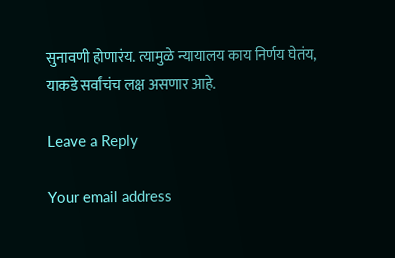सुनावणी होणारंय. त्यामुळे न्यायालय काय निर्णय घेतंय, याकडे सर्वांचंच लक्ष असणार आहे.

Leave a Reply

Your email address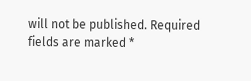will not be published. Required fields are marked *